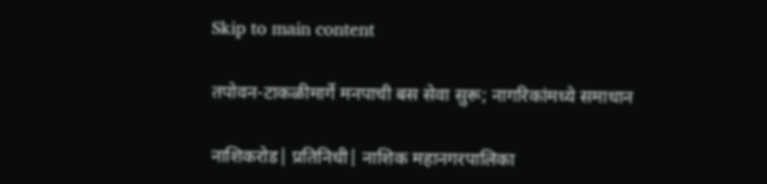Skip to main content

तपोवन-टाकळीमार्गे मनपाची बस सेवा सुरू; नागरिकांमध्ये समाधान

नाशिकरोड| प्रतिनिधी| नाशिक महानगरपालिका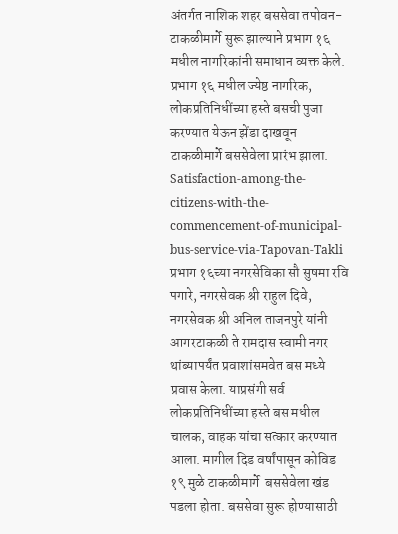अंतर्गत नाशिक शहर बससेवा तपोवन-टाकळीमार्गे सुरू झाल्याने प्रभाग १६ मधील नागरिकांनी समाधान व्यक्त केले. प्रभाग १६ मधील ज्येष्ठ नागरिक,  लोकप्रतिनिधींच्या हस्ते बसची पुजा करण्यात येऊन झेंडा दाखवून टाकळीमार्गे बससेवेला प्रारंभ झाला.
Satisfaction-among-the-citizens-with-the-commencement-of-municipal-bus-service-via-Tapovan-Takli
प्रभाग १६च्या नगरसेविका सौ सुषमा रवि पगारे, नगरसेवक श्री राहुल दिवे, नगरसेवक श्री अनिल ताजनपुरे यांनी आगरटाकळी ते रामदास स्वामी नगर थांब्यापर्यंत प्रवाशांसमवेत बस मध्ये प्रवास केला. याप्रसंगी सर्व  लोकप्रतिनिधींच्या हस्ते बस मधील चालक, वाहक यांचा सत्कार करण्यात आला. मागील दिड वर्षांपासून कोविड १९ मुळे टाकळीमार्गे  बससेवेला खंड पडला होता. बससेवा सुरू होण्यासाठी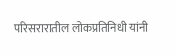परिसरारातील लोकप्रतिनिधी यांनी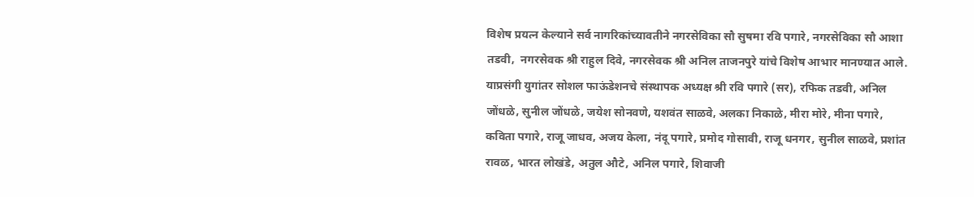विशेष प्रयत्न केल्याने सर्व नागरिकांच्यावतीने नगरसेविका सौ सुषमा रवि पगारे, नगरसेविका सौ आशा तडवी,  नगरसेवक श्री राहुल दिवे, नगरसेवक श्री अनिल ताजनपुरे यांचे विशेष आभार मानण्यात आले. याप्रसंगी युगांतर सोशल फाऊंडेशनचे संस्थापक अध्यक्ष श्री रवि पगारे (सर), रफिक तडवी, अनिल जोंधळे, सुनील जोंधळे, जयेश सोनवणे, यशवंत साळवे, अलका निकाळे, मीरा मोरे, मीना पगारे, कविता पगारे, राजू जाधव, अजय केला, नंदू पगारे, प्रमोद गोसावी, राजू धनगर, सुनील साळवे, प्रशांत रावळ, भारत लोखंडे, अतुल औटे, अनिल पगारे, शिवाजी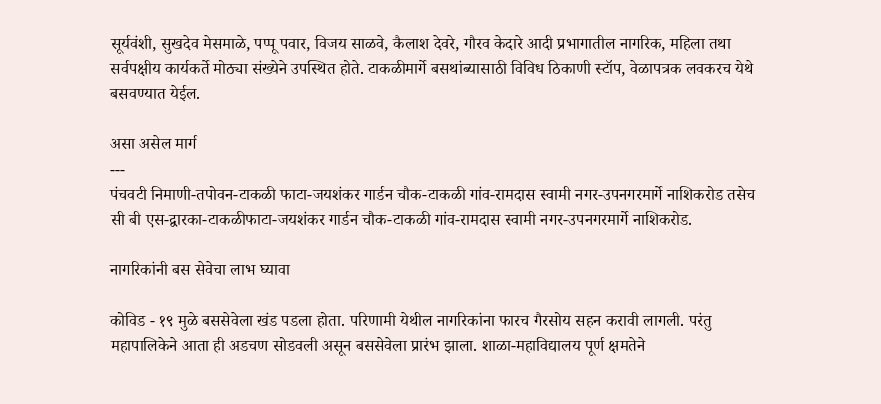सूर्यवंशी, सुखदेव मेसमाळे, पप्पू पवार, विजय साळवे, कैलाश देवरे, गौरव केदारे आदी प्रभागातील नागरिक, महिला तथा सर्वपक्षीय कार्यकर्ते मोठ्या संख्येने उपस्थित होते. टाकळीमार्गे बसथांब्यासाठी विविध ठिकाणी स्टॉप, वेळापत्रक लवकरच येथे बसवण्यात येईल.

असा असेल मार्ग
---
पंचवटी निमाणी-तपोवन-टाकळी फाटा-जयशंकर गार्डन चौक-टाकळी गांव-रामदास स्वामी नगर-उपनगरमार्गे नाशिकरोड तसेच सी बी एस-द्वारका-टाकळीफाटा-जयशंकर गार्डन चौक-टाकळी गांव-रामदास स्वामी नगर-उपनगरमार्गे नाशिकरोड.

नागरिकांनी बस सेवेचा लाभ घ्यावा

कोविड - १९ मुळे बससेवेला खंड पडला होता. परिणामी येथील नागरिकांना फारच गैरसोय सहन करावी लागली. परंतु महापालिकेने आता ही अडचण सोडवली असून बससेवेला प्रारंभ झाला. शाळा-महाविद्यालय पूर्ण क्षमतेने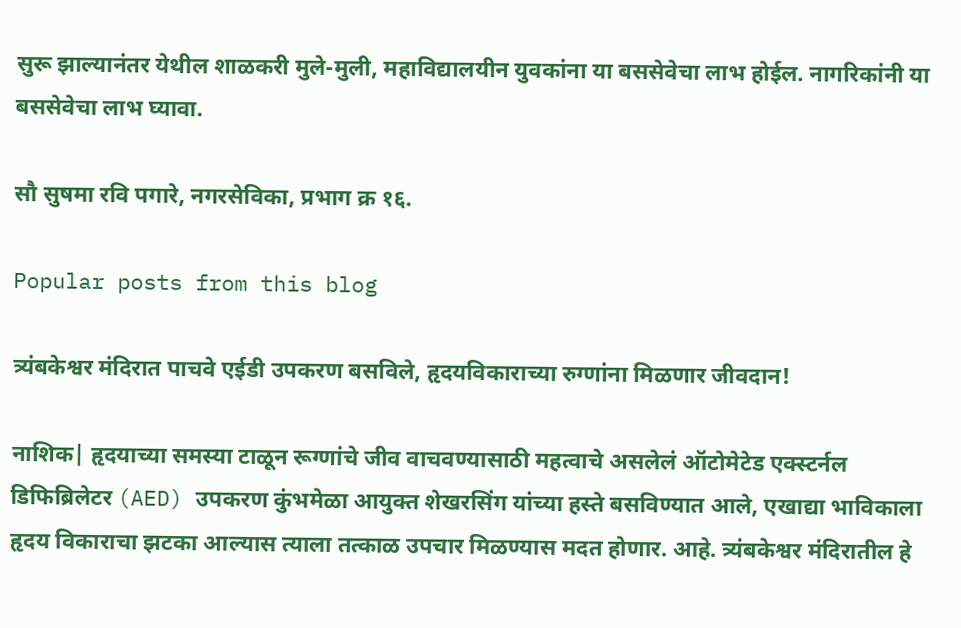सुरू झाल्यानंतर येथील शाळकरी मुले-मुली, महाविद्यालयीन युवकांना या बससेवेचा लाभ होईल. नागरिकांनी या बससेवेचा लाभ घ्यावा.

सौ सुषमा रवि पगारे, नगरसेविका, प्रभाग क्र १६.

Popular posts from this blog

त्र्यंबकेश्वर मंदिरात पाचवे एईडी उपकरण बसविले, हृदयविकाराच्या रुग्णांना मिळणार जीवदान!

नाशिक| हृदयाच्या समस्या टाळून रूग्णांचे जीव वाचवण्यासाठी महत्वाचे असलेलं ऑटोमेटेड एक्स्टर्नल डिफिब्रिलेटर (AED) उपकरण कुंभमेळा आयुक्त शेखरसिंग यांच्या हस्ते बसविण्यात आले, एखाद्या भाविकाला  हृदय विकाराचा झटका आल्यास त्याला तत्काळ उपचार मिळण्यास मदत होणार. आहे. त्र्यंबकेश्वर मंदिरातील हे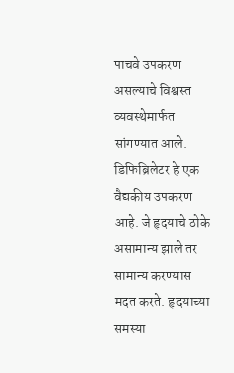पाचवे उपकरण असल्याचे विश्वस्त व्यवस्थेमार्फत सांगण्यात आले.  डिफिब्रिलेटर हे एक वैद्यकीय उपकरण आहे. जे हृदयाचे ठोके असामान्य झाले तर सामान्य करण्यास मदत करते. हृदयाच्या समस्या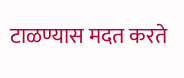टाळण्यास मदत करते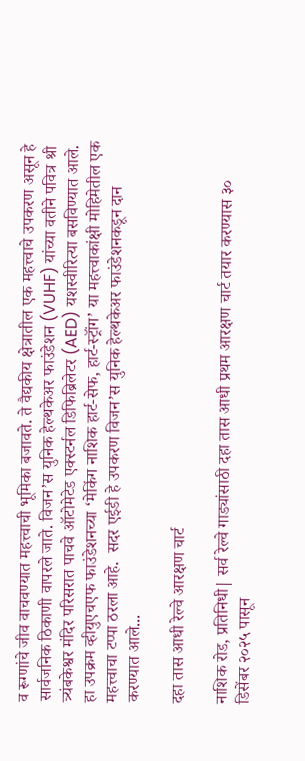व रूग्णांचे जीव वाचवण्यात महत्त्वाची भूमिका बजावते. ते वैद्यकीय क्षेत्रातील एक महत्त्वाचे उपकरण असून हे सार्वजनिक ठिकाणी वापरले जाते. विजन’स युनिक हेल्थकेअर फाउंडेशन (VUHF) यांच्या वतीने पवित्र श्री त्र्यंबकेश्वर मंदिर परिसरात पाचवे ऑटोमेटेड एक्स्टर्नल डिफिब्रिलेटर (AED) यशस्वीरित्या बसविण्यात आले. हा उपक्रम व्हीयुएचएफ फाउंडेशनच्या ‘मेकिंग नाशिक हार्ट-सेफ, हार्ट-स्ट्रॉंग’ या महत्त्वाकांक्षी मोहिमेतील एक महत्त्वाचा टप्पा ठरला आहे.  सदर एईडी हे उपकरण विजन’स युनिक हेल्थकेअर फाउंडेशनकडून दान करण्यात आले...

दहा तास आधी रेल्वे आरक्षण चार्ट

नाशिक रोड, प्रतिनिधी| सर्व रेल्वे गाड्यांसाठी दहा तास आधी प्रथम आरक्षण चार्ट तयार करण्यास ३० डिसेंबर २०२५ पासून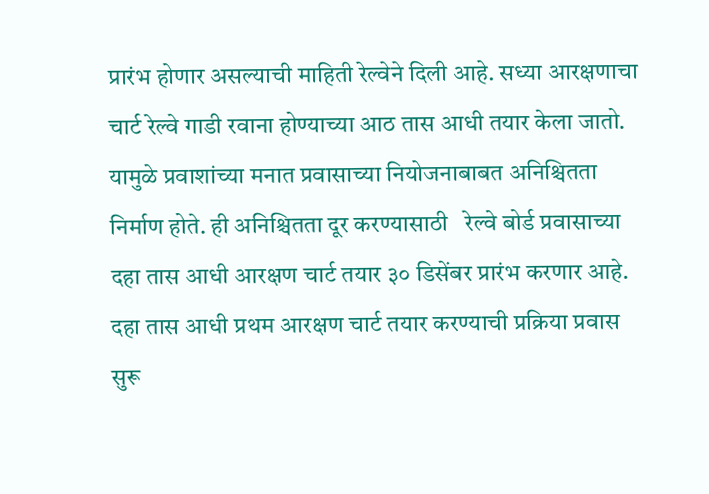प्रारंभ होणार असल्याची माहिती रेल्वेने दिली आहे. सध्या आरक्षणाचा चार्ट रेल्वे गाडी रवाना होण्याच्या आठ तास आधी तयार केला जातो. यामुळे प्रवाशांच्या मनात प्रवासाच्या नियोजनाबाबत अनिश्चितता निर्माण होते. ही अनिश्चितता दूर करण्यासाठी   रेल्वे बोर्ड प्रवासाच्या दहा तास आधी आरक्षण चार्ट तयार ३० डिसेंबर प्रारंभ करणार आहे.   दहा तास आधी प्रथम आरक्षण चार्ट तयार करण्याची प्रक्रिया प्रवास सुरू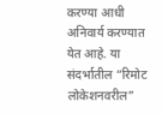करण्या आधी अनिवार्य करण्यात येत आहे. या संदर्भातील “रिमोट लोकेशनवरील”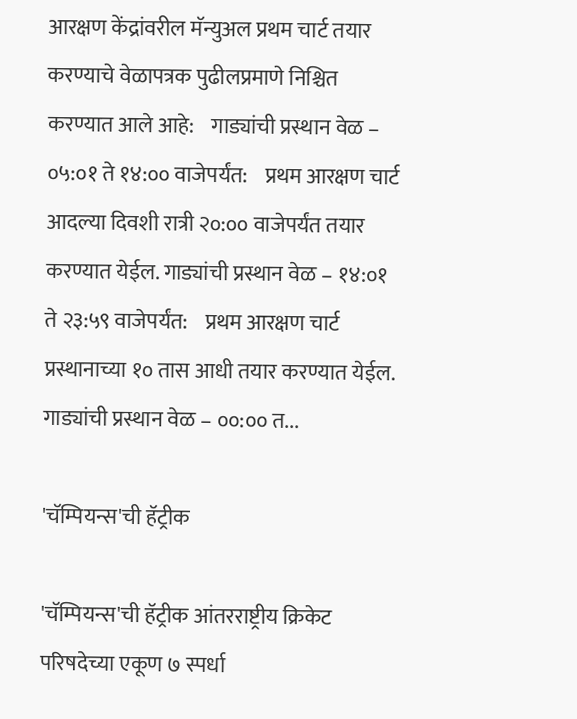आरक्षण केंद्रांवरील मॅन्युअल प्रथम चार्ट तयार करण्याचे वेळापत्रक पुढीलप्रमाणे निश्चित करण्यात आले आहे:    गाड्यांची प्रस्थान वेळ – ०५:०१ ते १४:०० वाजेपर्यंत:    प्रथम आरक्षण चार्ट आदल्या दिवशी रात्री २०:०० वाजेपर्यंत तयार करण्यात येईल. गाड्यांची प्रस्थान वेळ – १४:०१ ते २३:५९ वाजेपर्यंत:    प्रथम आरक्षण चार्ट प्रस्थानाच्या १० तास आधी तयार करण्यात येईल.   गाड्यांची प्रस्थान वेळ – ००:०० त...

'चॅम्पियन्स'ची हॅट्रीक

'चॅम्पियन्स'ची हॅट्रीक आंतरराष्ट्रीय क्रिकेट परिषदेच्या एकूण ७ स्पर्धा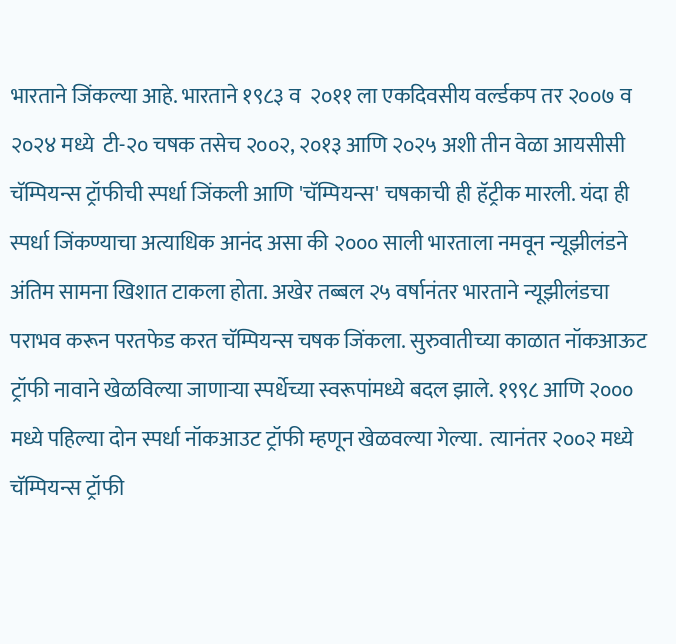भारताने जिंकल्या आहे. भारताने १९८३ व  २०११ ला एकदिवसीय वर्ल्डकप तर २००७ व २०२४ मध्ये  टी-२० चषक तसेच २००२, २०१३ आणि २०२५ अशी तीन वेळा आयसीसी चॅम्पियन्स ट्रॉफीची स्पर्धा जिंकली आणि 'चॅम्पियन्स' चषकाची ही हॅट्रीक मारली. यंदा ही स्पर्धा जिंकण्याचा अत्याधिक आनंद असा की २००० साली भारताला नमवून न्यूझीलंडने अंतिम सामना खिशात टाकला होता. अखेर तब्बल २५ वर्षानंतर भारताने न्यूझीलंडचा पराभव करून परतफेड करत चॅम्पियन्स चषक जिंकला. सुरुवातीच्या काळात नॉकआऊट ट्रॉफी नावाने खेळविल्या जाणाऱ्या स्पर्धेच्या स्वरूपांमध्ये बदल झाले. १९९८ आणि २००० मध्ये पहिल्या दोन स्पर्धा नॉकआउट ट्रॉफी म्हणून खेळवल्या गेल्या.  त्यानंतर २००२ मध्ये चॅम्पियन्स ट्रॉफी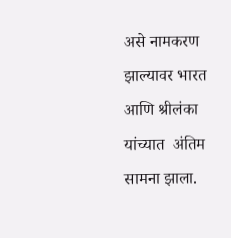असे नामकरण झाल्यावर भारत आणि श्रीलंका यांच्यात  अंतिम सामना झाला.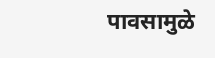पावसामुळे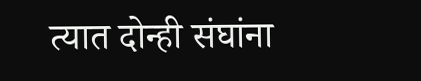त्यात दोन्ही संघांना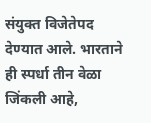संयुक्त विजेतेपद देण्यात आले. भारताने ही स्पर्धा तीन वेळा जिंकली आहे,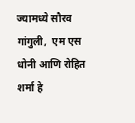ज्यामध्ये सौरव गांगुली,  एम एस धोनी आणि रोहित शर्मा हे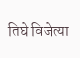तिघे विजेत्या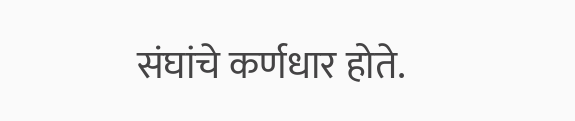संघांचे कर्णधार होते.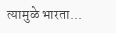त्यामुळे भारता...